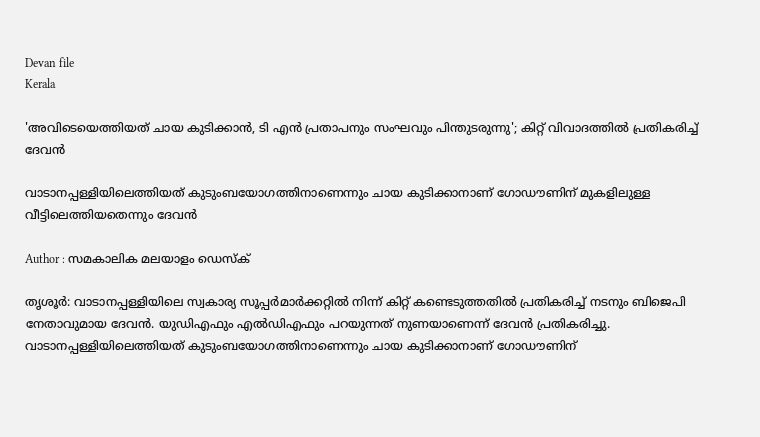Devan file
Kerala

'അവിടെയെത്തിയത് ചായ കുടിക്കാന്‍, ടി എന്‍ പ്രതാപനും സംഘവും പിന്തുടരുന്നു'; കിറ്റ് വിവാദത്തില്‍ പ്രതികരിച്ച് ദേവന്‍

വാടാനപ്പള്ളിയിലെത്തിയത് കുടുംബയോഗത്തിനാണെന്നും ചായ കുടിക്കാനാണ് ഗോഡൗണിന് മുകളിലുള്ള വീട്ടിലെത്തിയതെന്നും ദേവന്‍

Author : സമകാലിക മലയാളം ഡെസ്ക്

തൃശൂര്‍: വാടാനപ്പള്ളിയിലെ സ്വകാര്യ സൂപ്പര്‍മാര്‍ക്കറ്റില്‍ നിന്ന് കിറ്റ് കണ്ടെടുത്തതില്‍ പ്രതികരിച്ച് നടനും ബിജെപി നേതാവുമായ ദേവന്‍. യുഡിഎഫും എല്‍ഡിഎഫും പറയുന്നത് നുണയാണെന്ന് ദേവന്‍ പ്രതികരിച്ചു. വാടാനപ്പള്ളിയിലെത്തിയത് കുടുംബയോഗത്തിനാണെന്നും ചായ കുടിക്കാനാണ് ഗോഡൗണിന്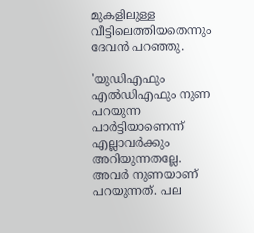മുകളിലുള്ള വീട്ടിലെത്തിയതെന്നും ദേവന്‍ പറഞ്ഞു.

'യുഡിഎഫും എല്‍ഡിഎഫും നുണ പറയുന്ന പാര്‍ട്ടിയാണെന്ന് എല്ലാവര്‍ക്കും അറിയുന്നതല്ലേ. അവര്‍ നുണയാണ് പറയുന്നത്. പല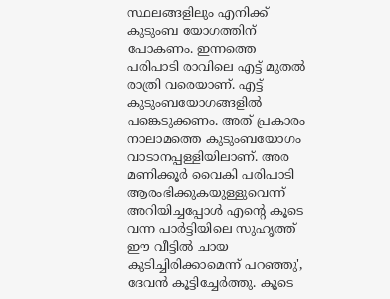സ്ഥലങ്ങളിലും എനിക്ക് കുടുംബ യോഗത്തിന് പോകണം. ഇന്നത്തെ പരിപാടി രാവിലെ എട്ട് മുതല്‍ രാത്രി വരെയാണ്. എട്ട് കുടുംബയോഗങ്ങളില്‍ പങ്കെടുക്കണം. അത് പ്രകാരം നാലാമത്തെ കുടുംബയോഗം വാടാനപ്പള്ളിയിലാണ്. അര മണിക്കൂര്‍ വൈകി പരിപാടി ആരംഭിക്കുകയുള്ളുവെന്ന് അറിയിച്ചപ്പോള്‍ എന്റെ കൂടെ വന്ന പാര്‍ട്ടിയിലെ സുഹൃത്ത് ഈ വീട്ടില്‍ ചായ കുടിച്ചിരിക്കാമെന്ന് പറഞ്ഞു', ദേവന്‍ കൂട്ടിച്ചേര്‍ത്തു. കൂടെ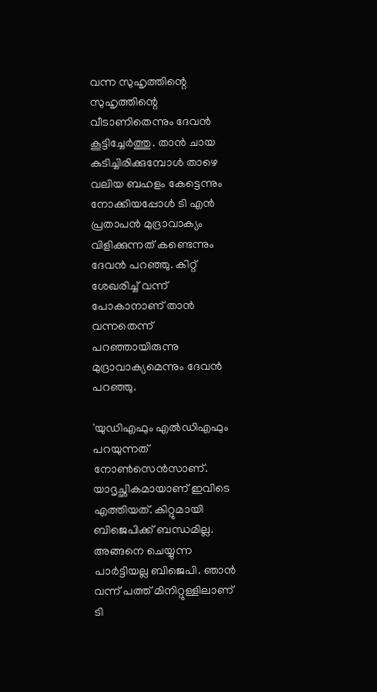വന്ന സുഹൃത്തിന്റെ സുഹൃത്തിന്റെ വീടാണിതെന്നും ദേവന്‍ കൂട്ടിച്ചേര്‍ത്തു. താന്‍ ചായ കുടിച്ചിരിക്കുമ്പോള്‍ താഴെ വലിയ ബഹളം കേട്ടെന്നും നോക്കിയപ്പോള്‍ ടി എന്‍ പ്രതാപന്‍ മുദ്രാവാക്യം വിളിക്കുന്നത് കണ്ടെന്നും ദേവന്‍ പറഞ്ഞു. കിറ്റ് ശേഖരിച്ച് വന്ന് പോകാനാണ് താന്‍ വന്നതെന്ന് പറഞ്ഞായിരുന്നു മുദ്രാവാക്യമെന്നും ദേവന്‍ പറഞ്ഞു.

'യുഡിഎഫും എല്‍ഡിഎഫും പറയുന്നത് നോണ്‍സെന്‍സാണ്. യാദൃച്ഛികമായാണ് ഇവിടെ എത്തിയത്. കിറ്റുമായി ബിജെപിക്ക് ബന്ധമില്ല. അങ്ങനെ ചെയ്യുന്ന പാര്‍ട്ടിയല്ല ബിജെപി. ഞാന്‍ വന്ന് പത്ത് മിനിറ്റുള്ളിലാണ് ടി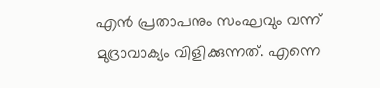എന്‍ പ്രതാപനും സംഘവും വന്ന് മുദ്രാവാക്യം വിളിക്കുന്നത്. എന്നെ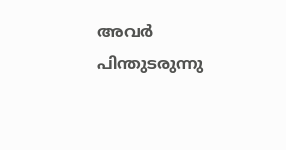അവര്‍ പിന്തുടരുന്നു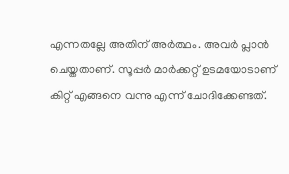എന്നതല്ലേ അതിന് അര്‍ത്ഥം. അവര്‍ പ്ലാന്‍ ചെയ്തതാണ്. സൂപ്പര്‍ മാര്‍ക്കറ്റ് ഉടമയോടാണ് കിറ്റ് എങ്ങനെ വന്നു എന്ന് ചോദിക്കേണ്ടത്.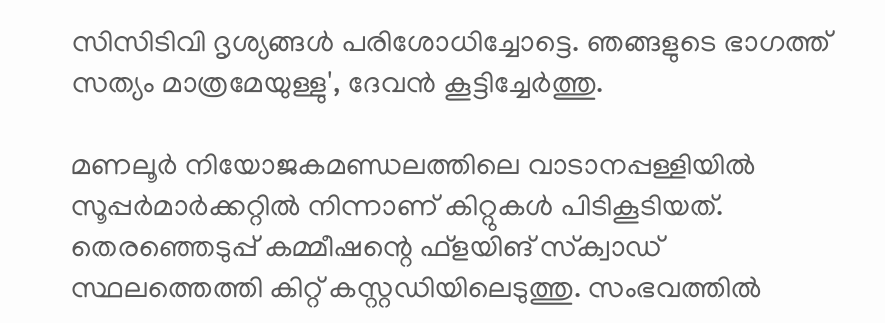സിസിടിവി ദൃശ്യങ്ങള്‍ പരിശോധിച്ചോട്ടെ. ഞങ്ങളുടെ ഭാഗത്ത് സത്യം മാത്രമേയുള്ളു', ദേവന്‍ കൂട്ടിച്ചേര്‍ത്തു.

മണലൂര്‍ നിയോജകമണ്ഡലത്തിലെ വാടാനപ്പള്ളിയില്‍ സൂപ്പര്‍മാര്‍ക്കറ്റില്‍ നിന്നാണ് കിറ്റുകള്‍ പിടികൂടിയത്. തെരഞ്ഞെടുപ്പ് കമ്മീഷന്റെ ഫ്‌ളയിങ് സ്‌ക്വാഡ് സ്ഥലത്തെത്തി കിറ്റ് കസ്റ്റഡിയിലെടുത്തു. സംഭവത്തില്‍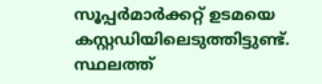സൂപ്പര്‍മാര്‍ക്കറ്റ് ഉടമയെ കസ്റ്റഡിയിലെടുത്തിട്ടുണ്ട്. സ്ഥലത്ത്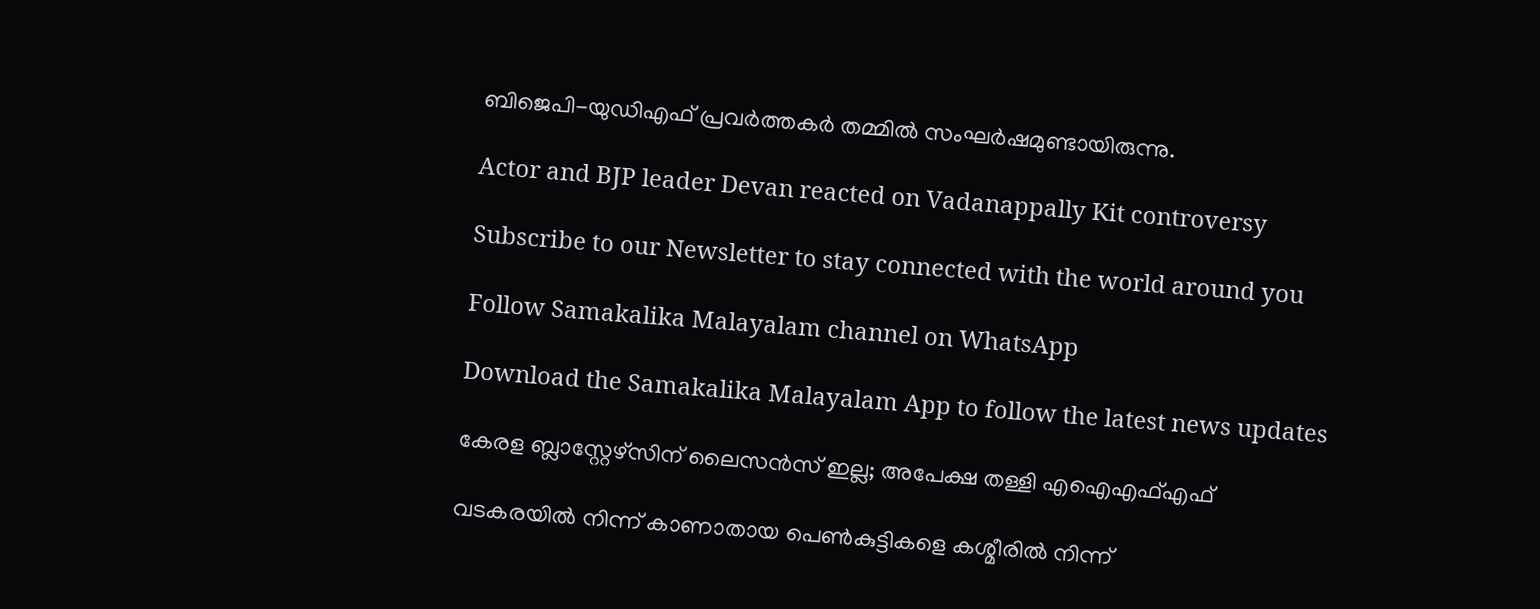ബിജെപി-യുഡിഎഫ് പ്രവര്‍ത്തകര്‍ തമ്മില്‍ സംഘര്‍ഷമുണ്ടായിരുന്നു.

Actor and BJP leader Devan reacted on Vadanappally Kit controversy

Subscribe to our Newsletter to stay connected with the world around you

Follow Samakalika Malayalam channel on WhatsApp

Download the Samakalika Malayalam App to follow the latest news updates

കേരള ബ്ലാസ്റ്റേഴ്സിന് ലൈസന്‍സ് ഇല്ല; അപേക്ഷ തള്ളി എഐഎഫ്എഫ്

വടകരയില്‍ നിന്ന് കാണാതായ പെണ്‍കുട്ടികളെ കശ്മീരില്‍ നിന്ന്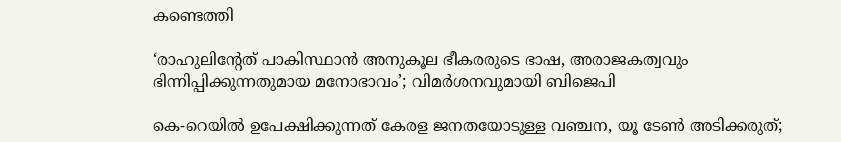കണ്ടെത്തി

‘രാഹുലിന്റേത് പാകിസ്ഥാൻ അനുകൂല ഭീകരരുടെ ഭാഷ, അരാജകത്വവും ഭിന്നിപ്പിക്കുന്നതുമായ മനോഭാവം’; വിമർശനവുമായി ബിജെപി

കെ-റെയിൽ ഉപേക്ഷിക്കുന്നത് കേരള ജനതയോടുള്ള വഞ്ചന, യൂ ടേൺ അടിക്കരുത്;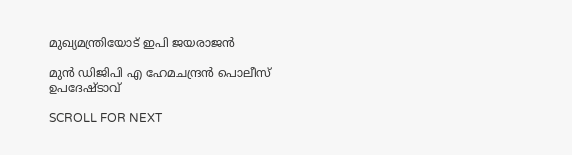മുഖ്യമന്ത്രിയോട് ഇപി ജയരാജൻ

മുന്‍ ഡിജിപി എ ഹേമചന്ദ്രന്‍ പൊലീസ് ഉപദേഷ്ടാവ്

SCROLL FOR NEXT